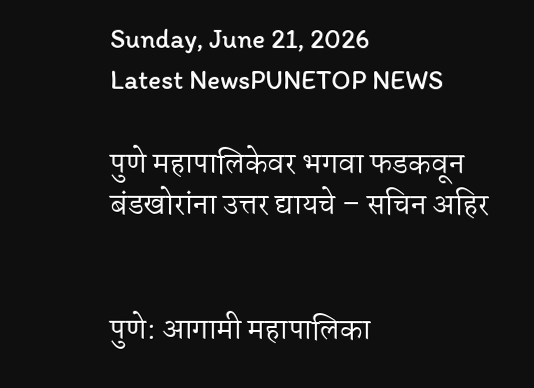Sunday, June 21, 2026
Latest NewsPUNETOP NEWS

पुणे महापालिकेवर भगवा फडकवून बंडखोरांना उत्तर द्यायचे – सचिन अहिर


पुणे: आगामी महापालिका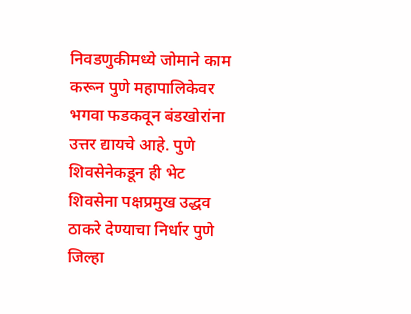निवडणुकीमध्ये जोमाने काम करून पुणे महापालिकेवर भगवा फडकवून बंडखोरांना उत्तर द्यायचे आहे. पुणे शिवसेनेकडून ही भेट शिवसेना पक्षप्रमुख उद्धव ठाकरे देण्याचा निर्धार पुणे जिल्हा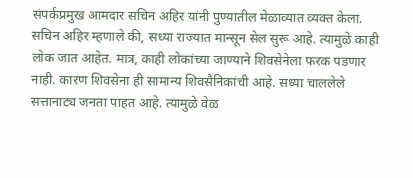संपर्कप्रमुख आमदार सचिन अहिर यांनी पुण्यातील मेळाव्यात व्यक्त केला.
सचिन अहिर म्हणाले की, सध्या राज्यात मान्सून सेल सुरू आहे. त्यामुळे काही लोक जात आहेत. मात्र, काही लोकांच्या जाण्याने शिवसेनेला फरक पडणार नाही. कारण शिवसेना ही सामान्य शिवसैनिकांची आहे. सध्या चाललेले सत्तानाट्य जनता पाहत आहे. त्यामुळे वेळ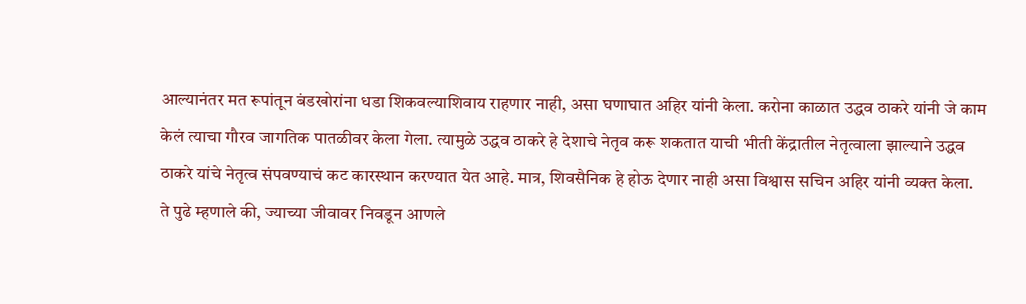आल्यानंतर मत रूपांतून बंडखोरांना धडा शिकवल्याशिवाय राहणार नाही, असा घणाघात अहिर यांनी केला. करोना काळात उद्धव ठाकरे यांनी जे काम केलं त्याचा गौरव जागतिक पातळीवर केला गेला. त्यामुळे उद्धव ठाकरे हे देशाचे नेतृव करू शकतात याची भीती केंद्रातील नेतृत्वाला झाल्याने उद्धव ठाकरे यांचे नेतृत्व संपवण्याचं कट कारस्थान करण्यात येत आहे. मात्र, शिवसैनिक हे होऊ देणार नाही असा विश्वास सचिन अहिर यांनी व्यक्त केला.
ते पुढे म्हणाले की, ज्याच्या जीवावर निवडून आणले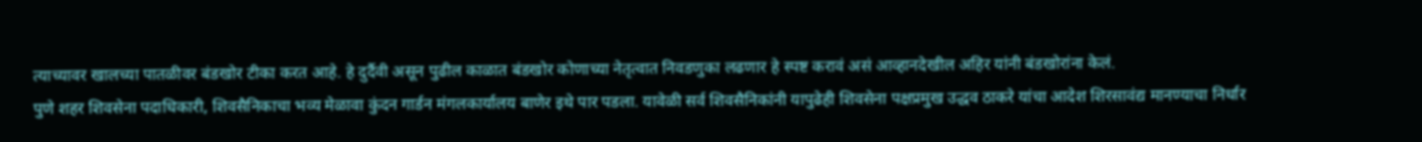त्याच्यावर खालच्या पातळीवर बंडखोर टीका करत आहे. हे दुर्दैवी असून पुढील काळात बंडखोर कोणाच्या नेतृत्वात निवडणुका लढणार हे स्पष्ट करावं असं आव्हानदेखील अहिर यांनी बंडखोरांना केलं.
पुणे शहर शिवसेना पदाधिकारी, शिवसैनिकाचा भव्य मेळावा कुंदन गार्डन मंगलकार्यालय बाणेर इथे पार पडला. यावेळी सर्व शिवसैनिकांनी यापुढेही शिवसेना पक्षप्रमुख उद्धव ठाकरे यांचा आदेश शिरसावंद्य मानण्याचा निर्धार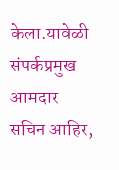केला.यावेळी संपर्कप्रमुख आमदार सचिन आहिर,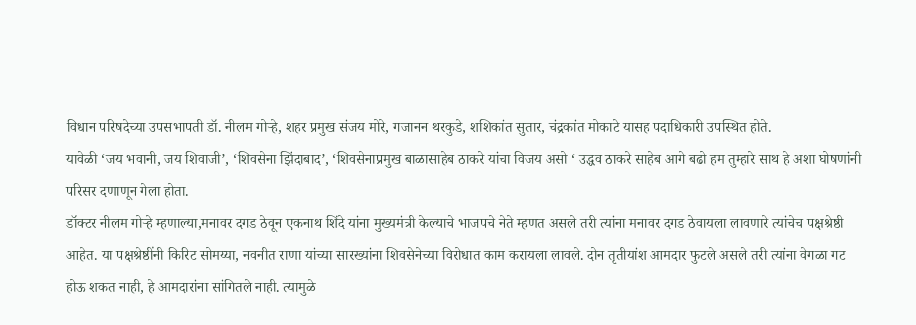विधान परिषदेच्या उपसभापती डॉ. नीलम गोऱ्हे, शहर प्रमुख संजय मोरे, गजानन थरकुडे, शशिकांत सुतार, चंद्रकांत मोकाटे यासह पदाधिकारी उपस्थित होते.
यावेळी ‘जय भवानी, जय शिवाजी’, ‘शिवसेना झिंदाबाद’, ‘शिवसेनाप्रमुख बाळासाहेब ठाकरे यांचा विजय असो ‘ उद्धव ठाकरे साहेब आगे बढो हम तुम्हारे साथ हे अशा घोषणांनी परिसर दणाणून गेला होता.
डॉक्टर नीलम गोऱ्हे म्हणाल्या,मनावर दगड ठेवून एकनाथ शिंदे यांना मुख्यमंत्री केल्याचे भाजपचे नेते म्हणत असले तरी त्यांना मनावर दगड ठेवायला लावणारे त्यांचेच पक्षश्रेष्ठी आहेत. या पक्षश्रेष्ठींनी किरिट सोमय्या, नवनीत राणा यांच्या सारख्यांना शिवसेनेच्या विरोधात काम करायला लावले. दोन तृतीयांश आमदार फुटले असले तरी त्यांना वेगळा गट होऊ शकत नाही, हे आमदारांना सांगितले नाही. त्यामुळे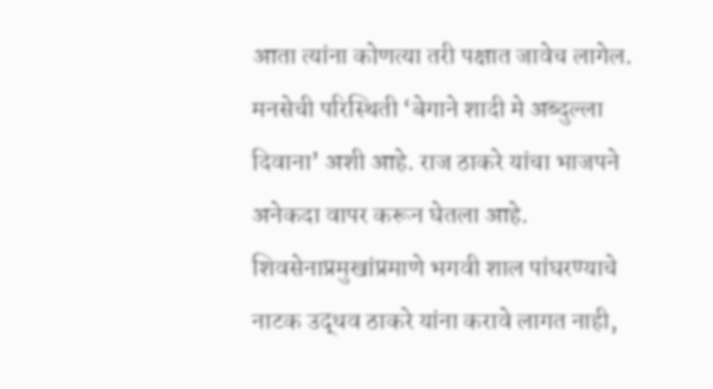आता त्यांना कोणत्या तरी पक्षात जावेच लागेल. मनसेची परिस्थिती ‘बेगाने शादी मे अब्दुल्ला दिवाना’ अशी आहे. राज ठाकरे यांचा भाजपने अनेकदा वापर करून घेतला आहे. शिवसेनाप्रमुखांप्रमाणे भगवी शाल पांघरण्याचे नाटक उद्धव ठाकरे यांना करावे लागत नाही,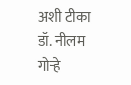अशी टीका डॉ. नीलम गोऱ्हे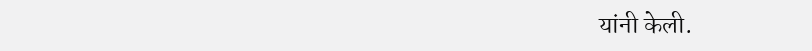यांनी केली.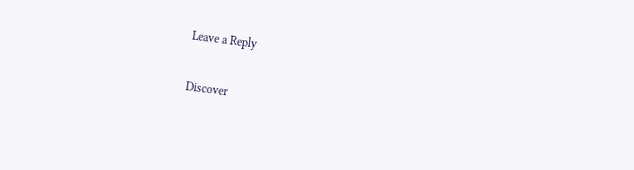Leave a Reply

Discover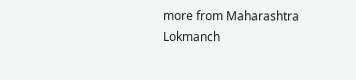more from Maharashtra Lokmanch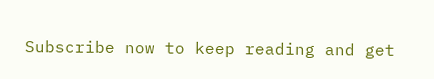Subscribe now to keep reading and get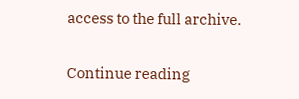access to the full archive.

Continue reading